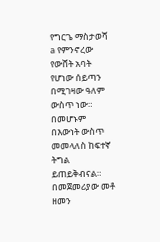የግርጌ ማስታወሻ
a የምንኖረው የውሸት አባት የሆነው ሰይጣን በሚገዛው ዓለም ውስጥ ነው። በመሆኑም በእውነት ውስጥ መመላለስ ከፍተኛ ትግል ይጠይቅብናል። በመጀመሪያው መቶ ዘመን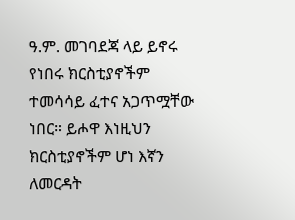ዓ.ም. መገባደጃ ላይ ይኖሩ የነበሩ ክርስቲያኖችም ተመሳሳይ ፈተና አጋጥሟቸው ነበር። ይሖዋ እነዚህን ክርስቲያኖችም ሆነ እኛን ለመርዳት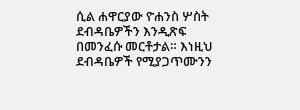ሲል ሐዋርያው ዮሐንስ ሦስት ደብዳቤዎችን እንዲጽፍ በመንፈሱ መርቶታል። እነዚህ ደብዳቤዎች የሚያጋጥሙንን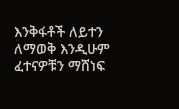እንቅፋቶች ለይተን ለማወቅ እንዲሁም ፈተናዎቹን ማሸነፍ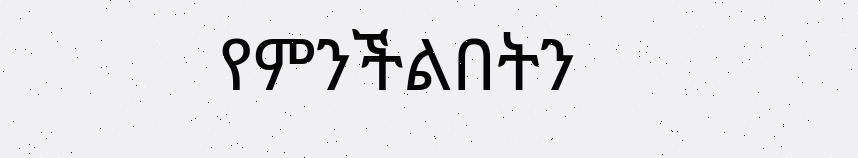የምንችልበትን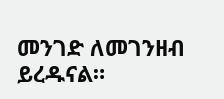መንገድ ለመገንዘብ ይረዱናል።